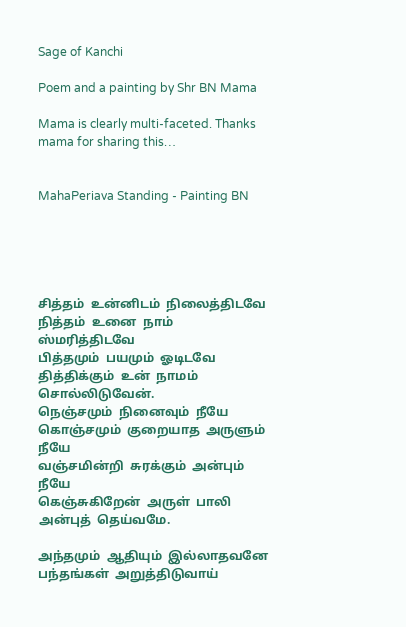Sage of Kanchi

Poem and a painting by Shr BN Mama

Mama is clearly multi-faceted. Thanks mama for sharing this…


MahaPeriava Standing - Painting BN





சித்தம்  உன்னிடம்  நிலைத்திடவே
நித்தம்  உனை  நாம்   ஸ்மரித்திடவே
பித்தமும்  பயமும்  ஓடிடவே
தித்திக்கும்  உன்  நாமம்  சொல்லிடுவேன்.
நெஞ்சமும்  நினைவும்  நீயே
கொஞ்சமும்  குறையாத  அருளும்  நீயே
வஞ்சமின்றி  சுரக்கும்  அன்பும்  நீயே
கெஞ்சுகிறேன்  அருள்  பாலி  அன்புத்  தெய்வமே.

அந்தமும்  ஆதியும்  இல்லாதவனே
பந்தங்கள்  அறுத்திடுவாய்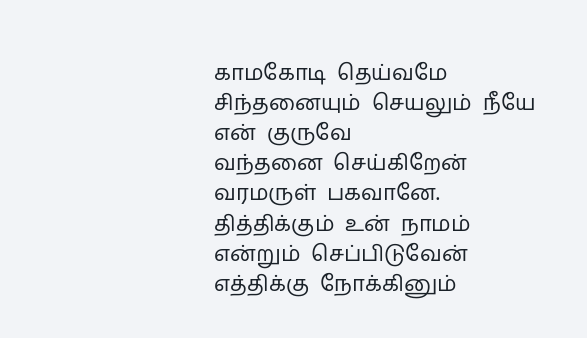காமகோடி  தெய்வமே
சிந்தனையும்  செயலும்  நீயே  என்  குருவே
வந்தனை  செய்கிறேன்  வரமருள்  பகவானே.
தித்திக்கும்  உன்  நாமம்  என்றும்  செப்பிடுவேன்
எத்திக்கு  நோக்கினும்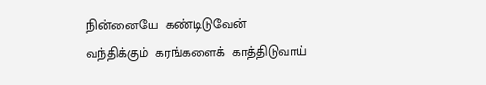நின்னையே  கண்டிடுவேன்
வந்திக்கும்  கரங்களைக்  காத்திடுவாய்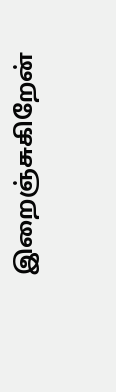இறைஞ்சுகிறேன்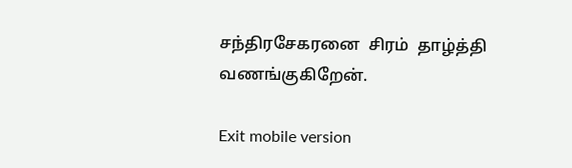சந்திரசேகரனை  சிரம்  தாழ்த்தி  வணங்குகிறேன்.

Exit mobile version